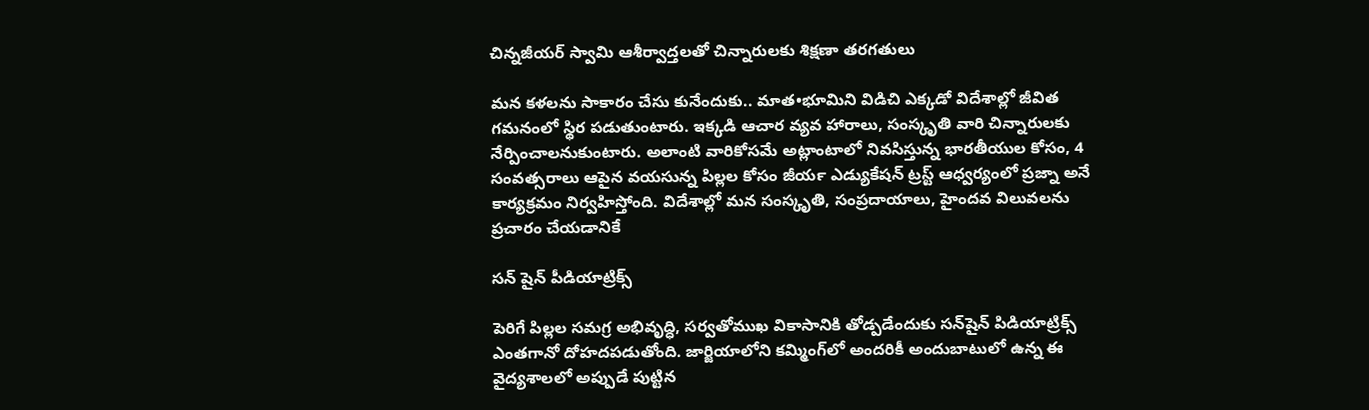చిన్నజీయర్ స్వామి ఆశీర్వాద్తలతో చిన్నారులకు శిక్షణా తరగతులు

మన కళలను సాకారం చేసు కునేందుకు.. మాత•భూమిని విడిచి ఎక్కడో విదేశాల్లో జీవిత గమనంలో స్థిర పడుతుంటారు. ఇక్కడి ఆచార వ్యవ హారాలు, సంస్కృతి వారి చిన్నారులకు నేర్పించాలనుకుంటారు. అలాంటి వారికోసమే అట్లాంటాలో నివసిస్తున్న భారతీయుల కోసం, 4 సంవత్సరాలు ఆపైన వయసున్న పిల్లల కోసం జీయర్‍ ఎడ్యుకేషన్‍ ట్రస్ట్ ఆధ్వర్యంలో ప్రజ్నా అనే కార్యక్రమం నిర్వహిస్తోంది. విదేశాల్లో మన సంస్కృతి, సంప్రదాయాలు, హైందవ విలువలను ప్రచారం చేయడానికే

సన్ షైన్ పీడియాట్రిక్స్

పెరిగే పిల్లల సమగ్ర అభివృద్ధి, సర్వతోముఖ వికాసానికి తోడ్పడేందుకు సన్‍షైన్‍ పిడియాట్రిక్స్ ఎంతగానో దోహదపడుతోంది. జార్జియాలోని కమ్మింగ్‍లో అందరికీ అందుబాటులో ఉన్న ఈ వైద్యశాలలో అప్పుడే పుట్టిన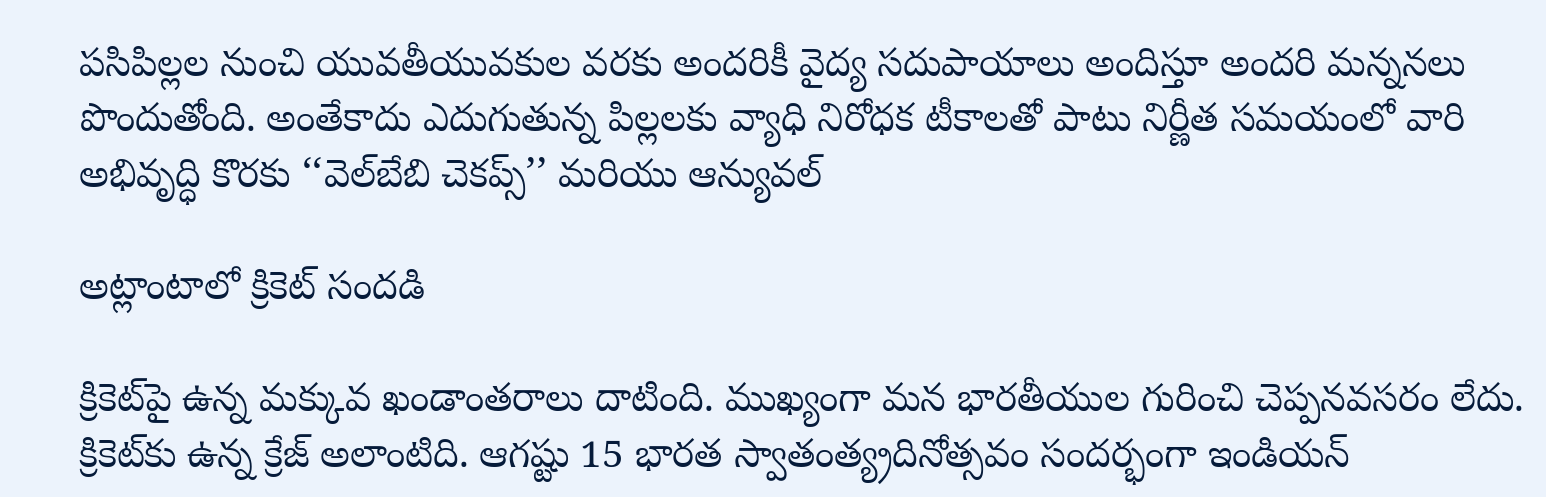పసిపిల్లల నుంచి యువతీయువకుల వరకు అందరికీ వైద్య సదుపాయాలు అందిస్తూ అందరి మన్ననలు పొందుతోంది. అంతేకాదు ఎదుగుతున్న పిల్లలకు వ్యాధి నిరోధక టీకాలతో పాటు నిర్ణీత సమయంలో వారి అభివృద్ధి కొరకు ‘‘వెల్‍బేబి చెకప్స్’’ మరియు ఆన్యువల్‍

అట్లాంటాలో క్రికెట్ సందడి

క్రికెట్‍పై ఉన్న మక్కువ ఖండాంతరాలు దాటింది. ముఖ్యంగా మన భారతీయుల గురించి చెప్పనవసరం లేదు. క్రికెట్‍కు ఉన్న క్రేజ్‍ అలాంటిది. ఆగష్టు 15 భారత స్వాతంత్య్రదినోత్సవం సందర్భంగా ఇండియన్‍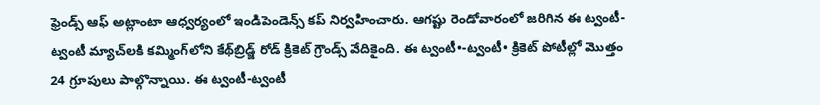ఫ్రెండ్స్ ఆఫ్‍ అట్లాంటా ఆధ్వర్యంలో ఇండిపెండెన్స్ కప్‍ నిర్వహించారు. ఆగష్టు రెండోవారంలో జరిగిన ఈ ట్వంటీ-ట్వంటీ మ్యాచ్‍లకి కమ్మింగ్‍లోని కేథ్‍బ్రిడ్జ్ రోడ్‍ క్రికెట్‍ గ్రౌండ్స్ వేదికైంది. ఈ ట్వంటీ•-ట్వంటీ• క్రికెట్‍ పోటీల్లో మొత్తం 24 గ్రూపులు పాల్గొన్నాయి. ఈ ట్వంటీ-ట్వంటీ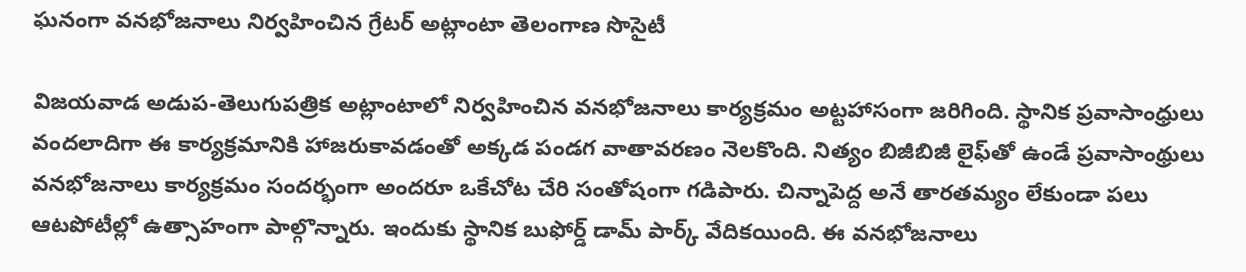ఘనంగా వనభోజనాలు నిర్వహించిన గ్రేటర్ అట్లాంటా తెలంగాణ సొసైటీ

విజయవాడ అడుప-తెలుగుపత్రిక అట్లాంటాలో నిర్వహించిన వనభోజనాలు కార్యక్రమం అట్టహాసంగా జరిగింది. స్థానిక ప్రవాసాంధ్రులు వందలాదిగా ఈ కార్యక్రమానికి హాజరుకావడంతో అక్కడ పండగ వాతావరణం నెలకొంది. నిత్యం బిజీబిజీ లైఫ్‍తో ఉండే ప్రవాసాంథ్రులు వనభోజనాలు కార్యక్రమం సందర్భంగా అందరూ ఒకేచోట చేరి సంతోషంగా గడిపారు. చిన్నాపెద్ద అనే తారతమ్యం లేకుండా పలు ఆటపోటీల్లో ఉత్సాహంగా పాల్గొన్నారు. ఇందుకు స్థానిక బుఫోర్డ్ డామ్‍ పార్క్ వేదికయింది. ఈ వనభోజనాలు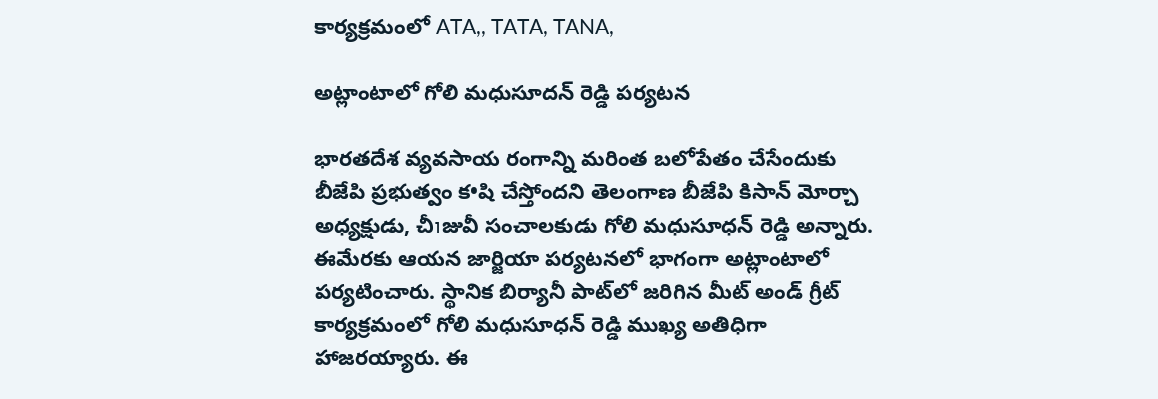కార్యక్రమంలో ATA,, TATA, TANA,

అట్లాంటాలో గోలి మధుసూదన్ రెడ్డి పర్యటన

భారతదేశ వ్యవసాయ రంగాన్ని మరింత బలోపేతం చేసేందుకు బీజేపి ప్రభుత్వం క•షి చేస్తోందని తెలంగాణ బీజేపి కిసాన్‍ మోర్చా అధ్యక్షుడు, చీוజువీ సంచాలకుడు గోలి మధుసూధన్‍ రెడ్డి అన్నారు. ఈమేరకు ఆయన జార్జియా పర్యటనలో భాగంగా అట్లాంటాలో పర్యటించారు. స్థానిక బిర్యానీ పాట్‍లో జరిగిన మీట్‍ అండ్‍ గ్రీట్‍ కార్యక్రమంలో గోలి మధుసూధన్‍ రెడ్డి ముఖ్య అతిధిగా హాజరయ్యారు. ఈ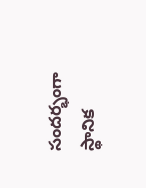సందర్భంగా స్థానిక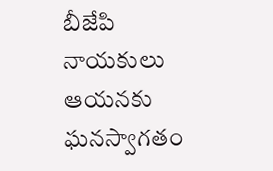బీజేపి నాయకులు ఆయనకు ఘనస్వాగతం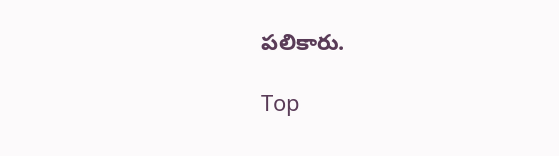పలికారు.

Top